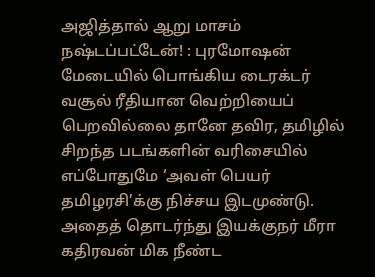அஜித்தால் ஆறு மாசம் நஷ்டப்பட்டேன்! : புரமோஷன் மேடையில் பொங்கிய டைரக்டர்
வசூல் ரீதியான வெற்றியைப் பெறவில்லை தானே தவிர, தமிழில் சிறந்த படங்களின் வரிசையில் எப்போதுமே ‘அவள் பெயர் தமிழரசி’க்கு நிச்சய இடமுண்டு.
அதைத் தொடர்ந்து இயக்குநர் மீரா கதிரவன் மிக நீண்ட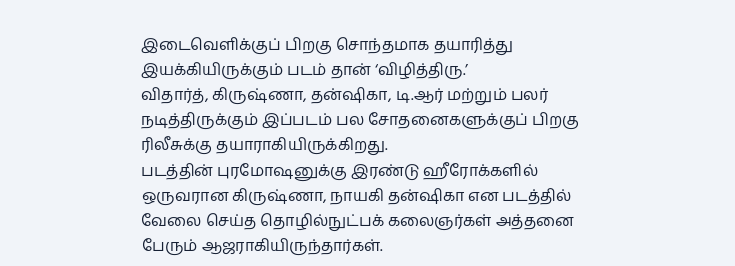இடைவெளிக்குப் பிறகு சொந்தமாக தயாரித்து இயக்கியிருக்கும் படம் தான் ‘விழித்திரு.’
விதார்த், கிருஷ்ணா, தன்ஷிகா, டி.ஆர் மற்றும் பலர் நடித்திருக்கும் இப்படம் பல சோதனைகளுக்குப் பிறகு ரிலீசுக்கு தயாராகியிருக்கிறது.
படத்தின் புரமோஷனுக்கு இரண்டு ஹீரோக்களில் ஒருவரான கிருஷ்ணா, நாயகி தன்ஷிகா என படத்தில் வேலை செய்த தொழில்நுட்பக் கலைஞர்கள் அத்தனை பேரும் ஆஜராகியிருந்தார்கள்.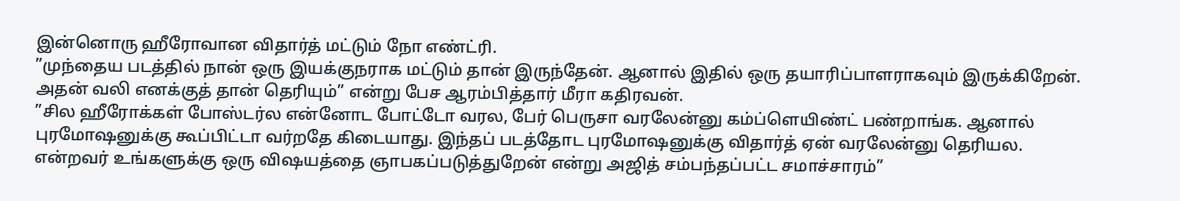இன்னொரு ஹீரோவான விதார்த் மட்டும் நோ எண்ட்ரி.
”முந்தைய படத்தில் நான் ஒரு இயக்குநராக மட்டும் தான் இருந்தேன். ஆனால் இதில் ஒரு தயாரிப்பாளராகவும் இருக்கிறேன். அதன் வலி எனக்குத் தான் தெரியும்” என்று பேச ஆரம்பித்தார் மீரா கதிரவன்.
”சில ஹீரோக்கள் போஸ்டர்ல என்னோட போட்டோ வரல, பேர் பெருசா வரலேன்னு கம்ப்ளெயிண்ட் பண்றாங்க. ஆனால் புரமோஷனுக்கு கூப்பிட்டா வர்றதே கிடையாது. இந்தப் படத்தோட புரமோஷனுக்கு விதார்த் ஏன் வரலேன்னு தெரியல. என்றவர் உங்களுக்கு ஒரு விஷயத்தை ஞாபகப்படுத்துறேன் என்று அஜித் சம்பந்தப்பட்ட சமாச்சாரம்”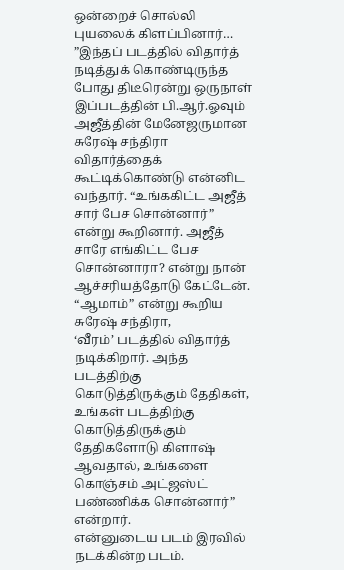ஒன்றைச் சொல்லி புயலைக் கிளப்பினார்…
”இந்தப் படத்தில் விதார்த் நடித்துக் கொண்டிருந்த போது திடீரென்று ஒருநாள் இப்படத்தின் பி.ஆர்.ஓவும் அஜீத்தின் மேனேஜருமான சுரேஷ் சந்திரா விதார்த்தைக் கூட்டிக்கொண்டு என்னிட வந்தார். “உங்ககிட்ட அஜீத் சார் பேச சொன்னார்” என்று கூறினார். அஜீத் சாரே எங்கிட்ட பேச சொன்னாரா? என்று நான் ஆச்சரியத்தோடு கேட்டேன். “ஆமாம்” என்று கூறிய சுரேஷ் சந்திரா,
‘வீரம்’ படத்தில் விதார்த் நடிக்கிறார். அந்த படத்திற்கு கொடுத்திருக்கும் தேதிகள், உங்கள் படத்திற்கு கொடுத்திருக்கும் தேதிகளோடு கிளாஷ் ஆவதால், உங்களை கொஞ்சம் அட்ஜஸ்ட் பண்ணிக்க சொன்னார்” என்றார்.
என்னுடைய படம் இரவில் நடக்கின்ற படம்.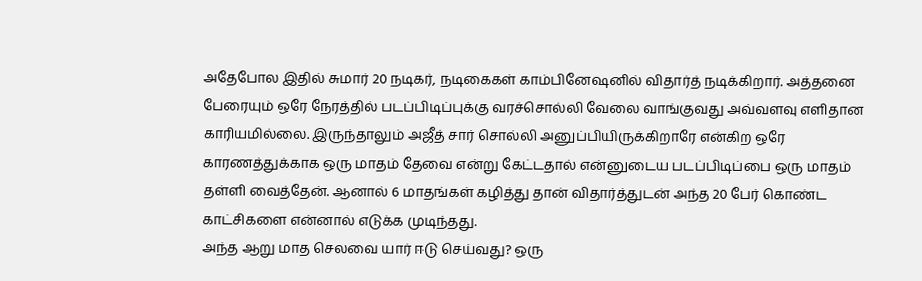அதேபோல இதில் சுமார் 20 நடிகர், நடிகைகள் காம்பினேஷனில் விதார்த் நடிக்கிறார். அத்தனை பேரையும் ஒரே நேரத்தில் படப்பிடிப்புக்கு வரச்சொல்லி வேலை வாங்குவது அவ்வளவு எளிதான காரியமில்லை. இருந்தாலும் அஜீத் சார் சொல்லி அனுப்பியிருக்கிறாரே என்கிற ஒரே காரணத்துக்காக ஒரு மாதம் தேவை என்று கேட்டதால் என்னுடைய படப்பிடிப்பை ஒரு மாதம் தள்ளி வைத்தேன். ஆனால் 6 மாதங்கள் கழித்து தான் விதார்த்துடன் அந்த 20 பேர் கொண்ட காட்சிகளை என்னால் எடுக்க முடிந்தது.
அந்த ஆறு மாத செலவை யார் ஈடு செய்வது? ஒரு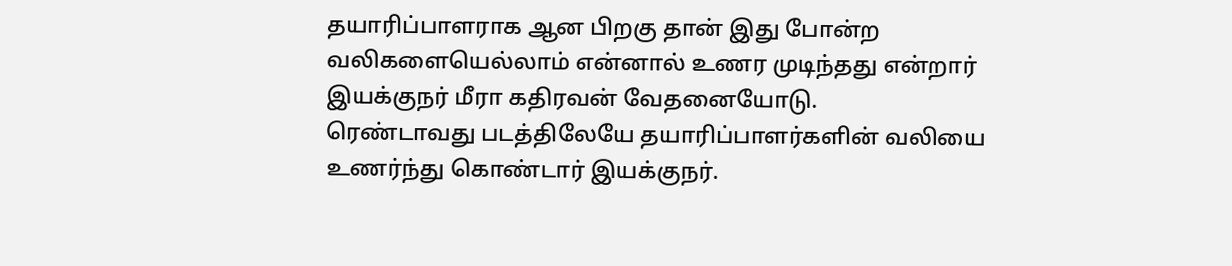தயாரிப்பாளராக ஆன பிறகு தான் இது போன்ற வலிகளையெல்லாம் என்னால் உணர முடிந்தது என்றார் இயக்குநர் மீரா கதிரவன் வேதனையோடு.
ரெண்டாவது படத்திலேயே தயாரிப்பாளர்களின் வலியை உணர்ந்து கொண்டார் இயக்குநர்.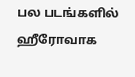பல படங்களில் ஹீரோவாக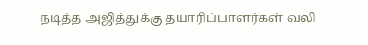நடித்த அஜித்துக்கு தயாரிப்பாளர்கள் வலி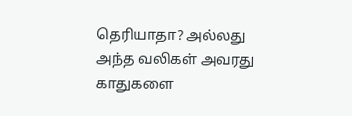தெரியாதா? அல்லது அந்த வலிகள் அவரது காதுகளை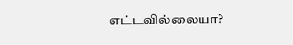எட்டவில்லையா?